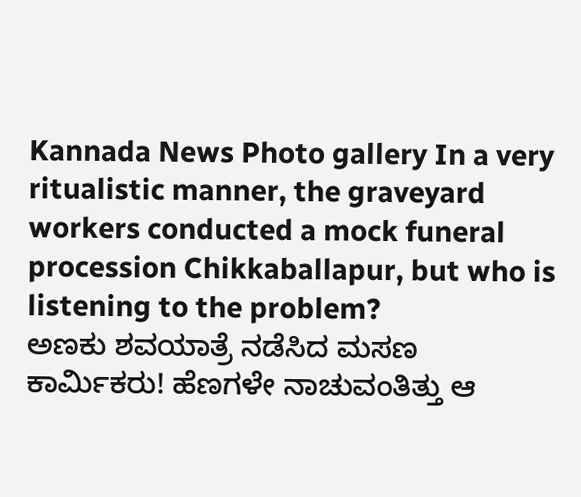Kannada News Photo gallery In a very ritualistic manner, the graveyard workers conducted a mock funeral procession Chikkaballapur, but who is listening to the problem?
ಅಣಕು ಶವಯಾತ್ರೆ ನಡೆಸಿದ ಮಸಣ ಕಾರ್ಮಿಕರು! ಹೆಣಗಳೇ ನಾಚುವಂತಿತ್ತು ಆ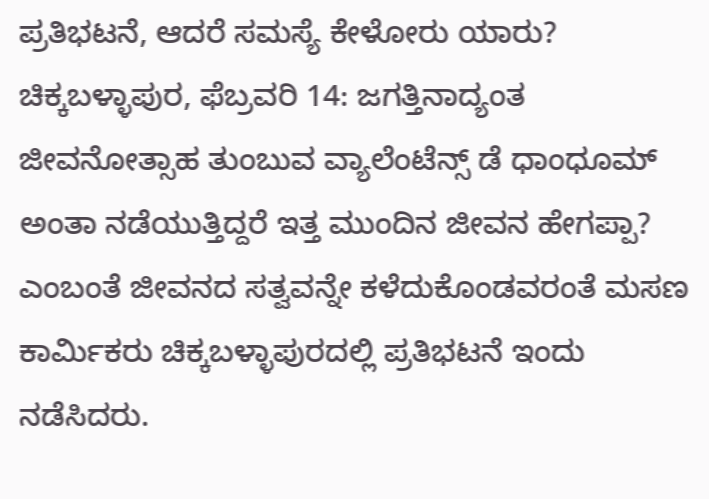ಪ್ರತಿಭಟನೆ, ಆದರೆ ಸಮಸ್ಯೆ ಕೇಳೋರು ಯಾರು?
ಚಿಕ್ಕಬಳ್ಳಾಪುರ, ಫೆಬ್ರವರಿ 14: ಜಗತ್ತಿನಾದ್ಯಂತ ಜೀವನೋತ್ಸಾಹ ತುಂಬುವ ವ್ಯಾಲೆಂಟೆನ್ಸ್ ಡೆ ಧಾಂಧೂಮ್ ಅಂತಾ ನಡೆಯುತ್ತಿದ್ದರೆ ಇತ್ತ ಮುಂದಿನ ಜೀವನ ಹೇಗಪ್ಪಾ? ಎಂಬಂತೆ ಜೀವನದ ಸತ್ವವನ್ನೇ ಕಳೆದುಕೊಂಡವರಂತೆ ಮಸಣ ಕಾರ್ಮಿಕರು ಚಿಕ್ಕಬಳ್ಳಾಪುರದಲ್ಲಿ ಪ್ರತಿಭಟನೆ ಇಂದು ನಡೆಸಿದರು.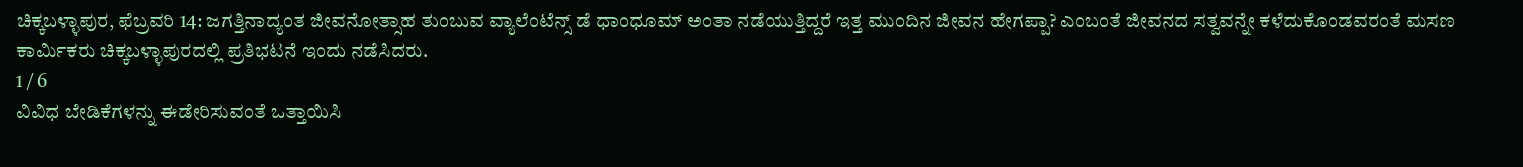ಚಿಕ್ಕಬಳ್ಳಾಪುರ, ಫೆಬ್ರವರಿ 14: ಜಗತ್ತಿನಾದ್ಯಂತ ಜೀವನೋತ್ಸಾಹ ತುಂಬುವ ವ್ಯಾಲೆಂಟೆನ್ಸ್ ಡೆ ಧಾಂಧೂಮ್ ಅಂತಾ ನಡೆಯುತ್ತಿದ್ದರೆ ಇತ್ತ ಮುಂದಿನ ಜೀವನ ಹೇಗಪ್ಪಾ? ಎಂಬಂತೆ ಜೀವನದ ಸತ್ವವನ್ನೇ ಕಳೆದುಕೊಂಡವರಂತೆ ಮಸಣ ಕಾರ್ಮಿಕರು ಚಿಕ್ಕಬಳ್ಳಾಪುರದಲ್ಲಿ ಪ್ರತಿಭಟನೆ ಇಂದು ನಡೆಸಿದರು.
1 / 6
ವಿವಿಧ ಬೇಡಿಕೆಗಳನ್ನು ಈಡೇರಿಸುವಂತೆ ಒತ್ತಾಯಿಸಿ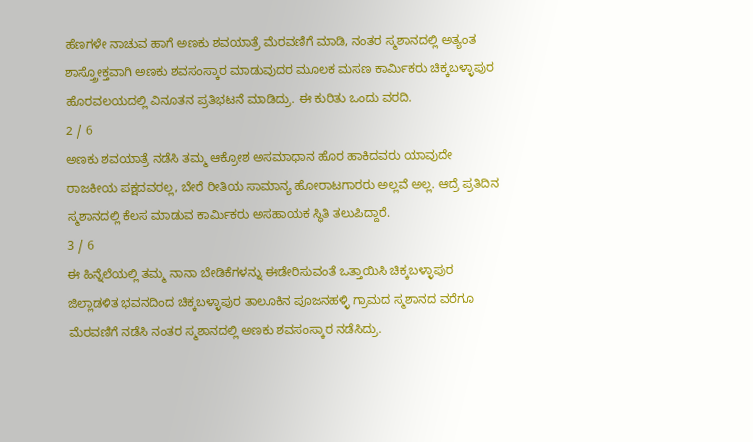ಹೆಣಗಳೇ ನಾಚುವ ಹಾಗೆ ಅಣಕು ಶವಯಾತ್ರೆ ಮೆರವಣಿಗೆ ಮಾಡಿ, ನಂತರ ಸ್ಮಶಾನದಲ್ಲಿ ಅತ್ಯಂತ ಶಾಸ್ತ್ರೋಕ್ತವಾಗಿ ಅಣಕು ಶವಸಂಸ್ಕಾರ ಮಾಡುವುದರ ಮೂಲಕ ಮಸಣ ಕಾರ್ಮಿಕರು ಚಿಕ್ಕಬಳ್ಳಾಪುರ ಹೊರವಲಯದಲ್ಲಿ ವಿನೂತನ ಪ್ರತಿಭಟನೆ ಮಾಡಿದ್ರು. ಈ ಕುರಿತು ಒಂದು ವರದಿ.
2 / 6
ಅಣಕು ಶವಯಾತ್ರೆ ನಡೆಸಿ ತಮ್ಮ ಆಕ್ರೋಶ ಅಸಮಾಧಾನ ಹೊರ ಹಾಕಿದವರು ಯಾವುದೇ ರಾಜಕೀಯ ಪಕ್ಷದವರಲ್ಲ, ಬೇರೆ ರೀತಿಯ ಸಾಮಾನ್ಯ ಹೋರಾಟಗಾರರು ಅಲ್ಲವೆ ಅಲ್ಲ. ಆದ್ರೆ ಪ್ರತಿದಿನ ಸ್ಮಶಾನದಲ್ಲಿ ಕೆಲಸ ಮಾಡುವ ಕಾರ್ಮಿಕರು ಅಸಹಾಯಕ ಸ್ಥಿತಿ ತಲುಪಿದ್ದಾರೆ.
3 / 6
ಈ ಹಿನ್ನೆಲೆಯಲ್ಲಿ ತಮ್ಮ ನಾನಾ ಬೇಡಿಕೆಗಳನ್ನು ಈಡೇರಿಸುವಂತೆ ಒತ್ತಾಯಿಸಿ ಚಿಕ್ಕಬಳ್ಳಾಪುರ ಜಿಲ್ಲಾಡಳಿತ ಭವನದಿಂದ ಚಿಕ್ಕಬಳ್ಳಾಪುರ ತಾಲೂಕಿನ ಪೂಜನಹಳ್ಳಿ ಗ್ರಾಮದ ಸ್ಮಶಾನದ ವರೆಗೂ ಮೆರವಣಿಗೆ ನಡೆಸಿ ನಂತರ ಸ್ಮಶಾನದಲ್ಲಿ ಅಣಕು ಶವಸಂಸ್ಕಾರ ನಡೆಸಿದ್ರು.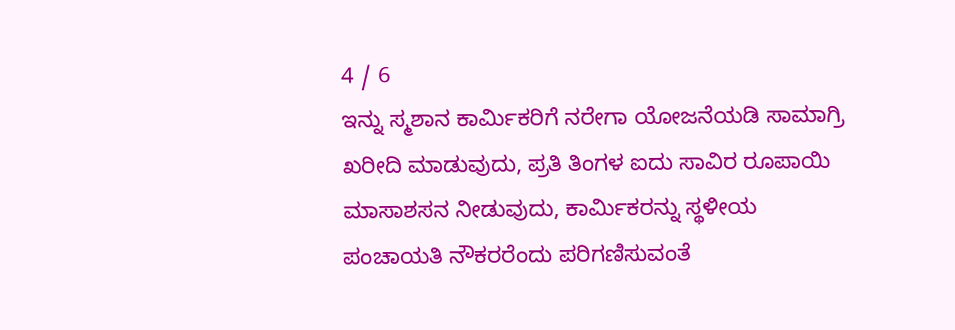4 / 6
ಇನ್ನು ಸ್ಮಶಾನ ಕಾರ್ಮಿಕರಿಗೆ ನರೇಗಾ ಯೋಜನೆಯಡಿ ಸಾಮಾಗ್ರಿ ಖರೀದಿ ಮಾಡುವುದು, ಪ್ರತಿ ತಿಂಗಳ ಐದು ಸಾವಿರ ರೂಪಾಯಿ ಮಾಸಾಶಸನ ನೀಡುವುದು, ಕಾರ್ಮಿಕರನ್ನು ಸ್ಥಳೀಯ ಪಂಚಾಯತಿ ನೌಕರರೆಂದು ಪರಿಗಣಿಸುವಂತೆ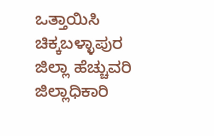ಒತ್ತಾಯಿಸಿ ಚಿಕ್ಕಬಳ್ಳಾಪುರ ಜಿಲ್ಲಾ ಹೆಚ್ಚುವರಿ ಜಿಲ್ಲಾಧಿಕಾರಿ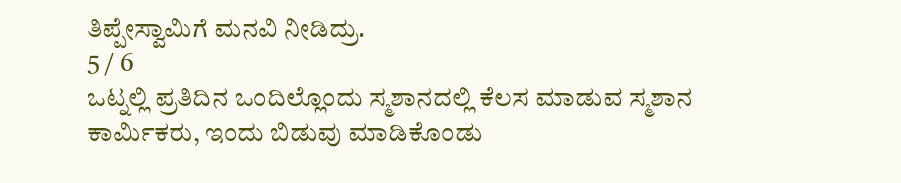ತಿಪ್ಪೇಸ್ವಾಮಿಗೆ ಮನವಿ ನೀಡಿದ್ರು.
5 / 6
ಒಟ್ನಲ್ಲಿ ಪ್ರತಿದಿನ ಒಂದಿಲ್ಲೊಂದು ಸ್ಮಶಾನದಲ್ಲಿ ಕೆಲಸ ಮಾಡುವ ಸ್ಮಶಾನ ಕಾರ್ಮಿಕರು, ಇಂದು ಬಿಡುವು ಮಾಡಿಕೊಂಡು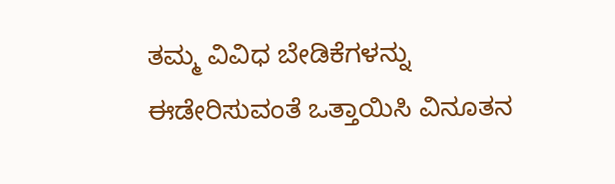ತಮ್ಮ ವಿವಿಧ ಬೇಡಿಕೆಗಳನ್ನು ಈಡೇರಿಸುವಂತೆ ಒತ್ತಾಯಿಸಿ ವಿನೂತನ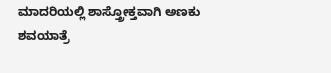ಮಾದರಿಯಲ್ಲಿ ಶಾಸ್ತ್ರೋಕ್ತವಾಗಿ ಅಣಕು ಶವಯಾತ್ರೆ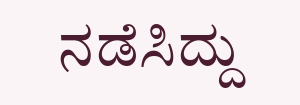ನಡೆಸಿದ್ದು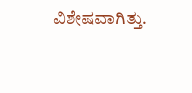ವಿಶೇಷವಾಗಿತ್ತು.